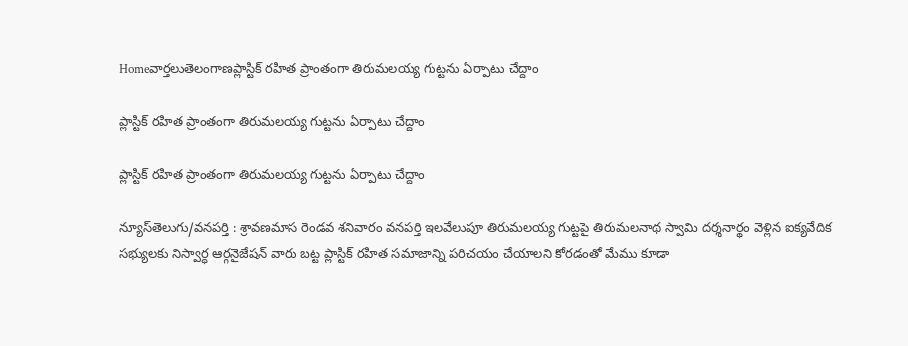Homeవార్తలుతెలంగాణప్లాస్టిక్ రహిత ప్రాంతంగా తిరుమలయ్య గుట్టను ఏర్పాటు చేద్దాం

ప్లాస్టిక్ రహిత ప్రాంతంగా తిరుమలయ్య గుట్టను ఏర్పాటు చేద్దాం

ప్లాస్టిక్ రహిత ప్రాంతంగా తిరుమలయ్య గుట్టను ఏర్పాటు చేద్దాం

న్యూస్‌తెలుగు/వనపర్తి : శ్రావణమాస రెండవ శనివారం వనపర్తి ఇలవేలుపూ తిరుమలయ్య గుట్టపై తిరుమలనాథ స్వామి దర్శనార్థం వెళ్లిన ఐక్యవేదిక సభ్యులకు నిస్వార్ధ ఆర్గనైజేషన్ వారు బట్ట ప్లాస్టిక్ రహిత సమాజాన్ని పరిచయం చేయాలని కోరడంతో మేము కూడా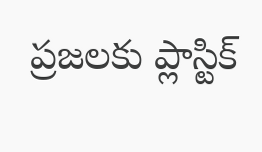ప్రజలకు ప్లాస్టిక్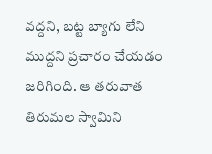వద్దని, బట్ట బ్యాగు లేని ముద్దని ప్రచారం చేయడం జరిగింది. ఆ తరువాత తిరుమల స్వామిని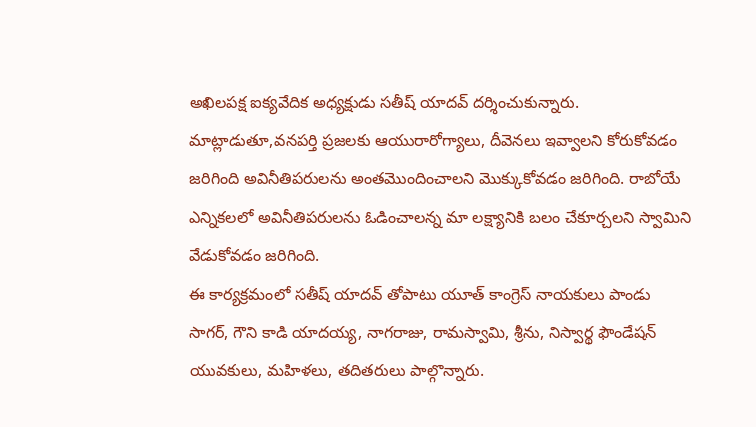అఖిలపక్ష ఐక్యవేదిక అధ్యక్షుడు సతీష్ యాదవ్ దర్శించుకున్నారు. మాట్లాడుతూ,వనపర్తి ప్రజలకు ఆయురారోగ్యాలు, దీవెనలు ఇవ్వాలని కోరుకోవడం జరిగింది అవినీతిపరులను అంతమొందించాలని మొక్కుకోవడం జరిగింది. రాబోయే ఎన్నికలలో అవినీతిపరులను ఓడించాలన్న మా లక్ష్యానికి బలం చేకూర్చలని స్వామిని వేడుకోవడం జరిగింది.
ఈ కార్యక్రమంలో సతీష్ యాదవ్ తోపాటు యూత్ కాంగ్రెస్ నాయకులు పాండు సాగర్, గౌని కాడి యాదయ్య, నాగరాజు, రామస్వామి, శ్రీను, నిస్వార్థ ఫౌండేషన్ యువకులు, మహిళలు, తదితరులు పాల్గొన్నారు.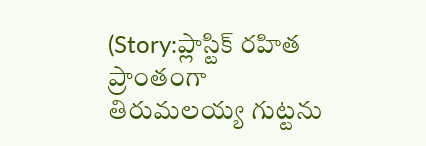(Story:ప్లాస్టిక్ రహిత ప్రాంతంగా తిరుమలయ్య గుట్టను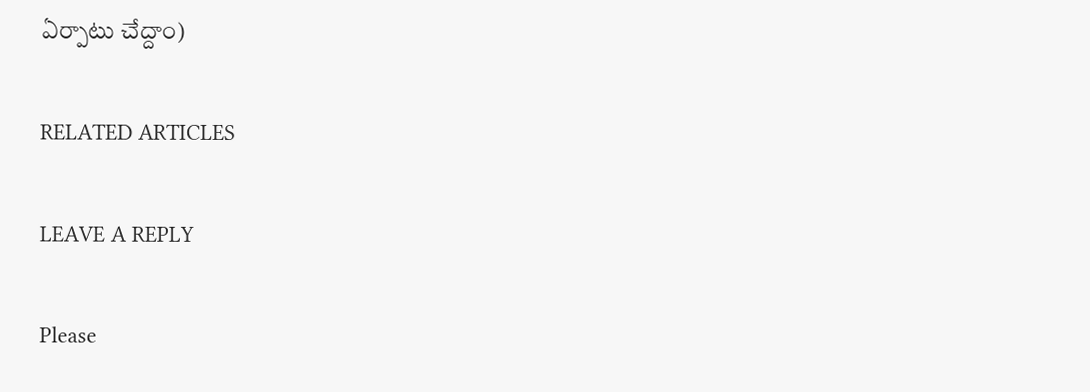ఏర్పాటు చేద్దాం)

RELATED ARTICLES

LEAVE A REPLY

Please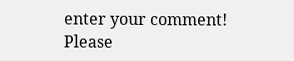enter your comment!
Please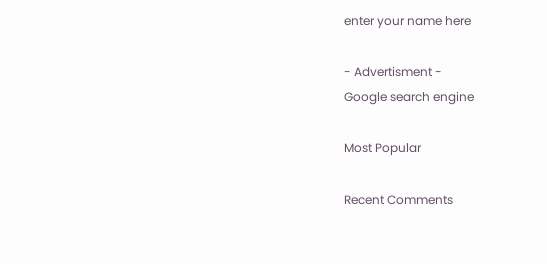enter your name here

- Advertisment -
Google search engine

Most Popular

Recent Comments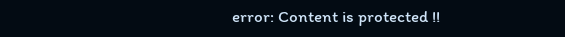error: Content is protected !!